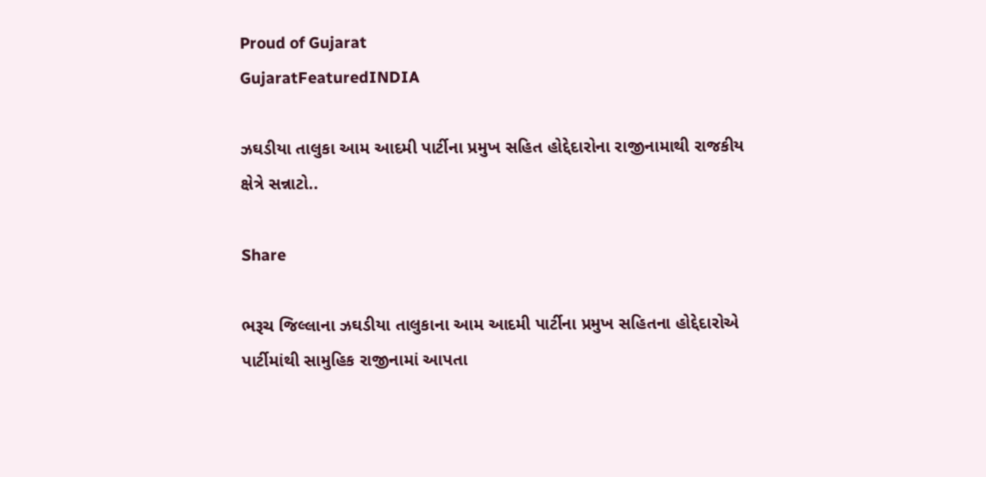Proud of Gujarat
GujaratFeaturedINDIA

ઝઘડીયા તાલુકા આમ આદમી પાર્ટીના પ્રમુખ સહિત હોદ્દેદારોના રાજીનામાથી રાજકીય ક્ષેત્રે સન્નાટો..

Share

ભરૂચ જિલ્લાના ઝઘડીયા તાલુકાના આમ આદમી પાર્ટીના પ્રમુખ સહિતના હોદ્દેદારોએ પાર્ટીમાંથી સામુહિક રાજીનામાં આપતા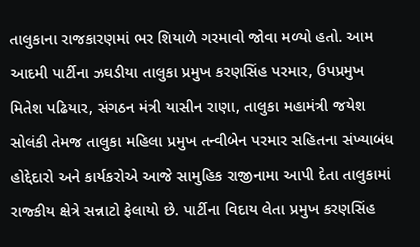તાલુકાના રાજકારણમાં ભર શિયાળે ગરમાવો જોવા મળ્યો હતો. આમ આદમી પાર્ટીના ઝઘડીયા તાલુકા પ્રમુખ કરણસિંહ પરમાર, ઉપપ્રમુખ મિતેશ પઢિયાર, સંગઠન મંત્રી યાસીન રાણા, તાલુકા મહામંત્રી જયેશ સોલંકી તેમજ તાલુકા મહિલા પ્રમુખ તન્વીબેન પરમાર સહિતના સંખ્યાબંધ હોદ્દેદારો અને કાર્યકરોએ આજે સામુહિક રાજીનામા આપી દેતા તાલુકામાં રાજ્કીય ક્ષેત્રે સન્નાટો ફેલાયો છે. પાર્ટીના વિદાય લેતા પ્રમુખ કરણસિંહ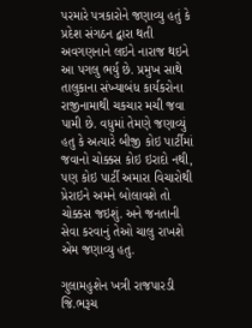પરમારે પત્રકારોને જણાવ્યુ હતું કે પ્રદેશ સંગઠન દ્વારા થતી અવગણનાને લઇને નારાજ થઇને આ પગલુ ભર્યુ છે. પ્રમુખ સાથે તાલુકાના સંખ્યાબંધ કાર્યકરોના રાજીનામાથી ચકચાર મચી જવા પામી છે. વધુમાં તેમણે જણાવ્યું હતુ કે અત્યારે બીજી કોઇ પાર્ટીમાં જવાનો ચોક્કસ કોઇ ઇરાદો નથી, પણ કોઇ પાર્ટી અમારા વિચારોથી પ્રેરાઇને અમને બોલાવશે તો ચોક્કસ જઇશું. અને જનતાની સેવા કરવાનું તેઓ ચાલુ રાખશે એમ જણાવ્યુ હતુ.

ગુલામહુશેન ખત્રી રાજપારડી જિ.ભરૂચ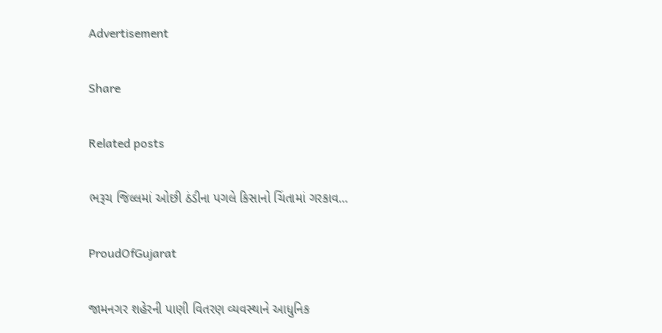Advertisement

Share

Related posts

ભરૂચ જિલ્લમાં ઓછી ઠંડીના પગલે કિસાનો ચિંતામાં ગરકાવ…

ProudOfGujarat

જામનગર શહેરની પાણી વિતરણ વ્યવસ્થાને આધુનિક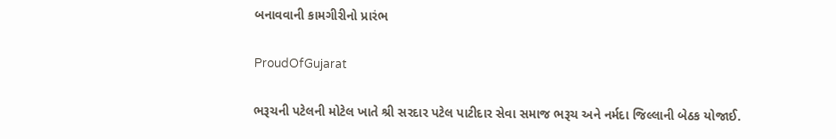બનાવવાની કામગીરીનો પ્રારંભ

ProudOfGujarat

ભરૂચની પટેલની મોટેલ ખાતે શ્રી સરદાર પટેલ પાટીદાર સેવા સમાજ ભરૂચ અને નર્મદા જિલ્લાની બેઠક યોજાઈ.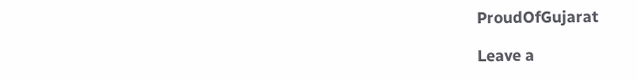ProudOfGujarat

Leave a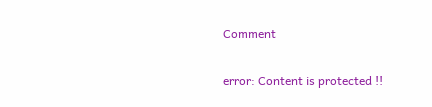Comment

error: Content is protected !!